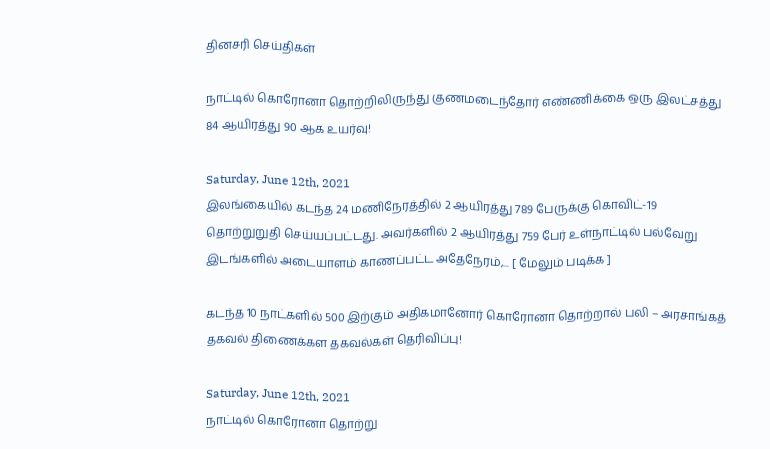தினசரி செய்திகள்

நாட்டில் கொரோனா தொற்றிலிருந்து குணமடைந்தோர் எண்ணிக்கை ஒரு இலட்சத்து 84 ஆயிரத்து 90 ஆக உயர்வு!

Saturday, June 12th, 2021
இலங்கையில் கடந்த 24 மணிநேரத்தில் 2 ஆயிரத்து 789 பேருக்கு கொவிட்-19 தொற்றுறுதி செய்யப்பட்டது. அவர்களில் 2 ஆயிரத்து 759 பேர் உள்நாட்டில் பல்வேறு இடங்களில் அடையாளம் காணப்பட்ட அதேநேரம்,... [ மேலும் படிக்க ]

கடந்த 10 நாட்களில் 500 இற்கும் அதிகமானோர் கொரோனா தொற்றால் பலி – அரசாங்கத் தகவல் திணைக்கள தகவல்கள் தெரிவிப்பு!

Saturday, June 12th, 2021
நாட்டில் கொரோனா தொற்று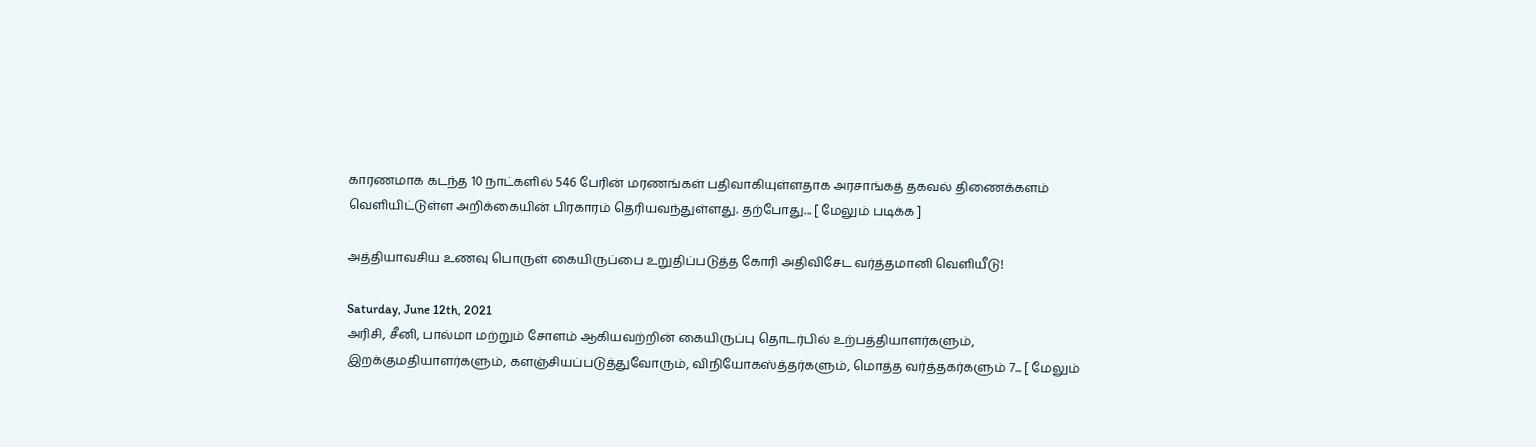காரணமாக கடந்த 10 நாட்களில் 546 பேரின் மரணங்கள் பதிவாகியுள்ளதாக அரசாங்கத் தகவல் திணைக்களம் வெளியிட்டுள்ள அறிக்கையின் பிரகாரம் தெரியவந்துள்ளது. தற்போது... [ மேலும் படிக்க ]

அத்தியாவசிய உணவு பொருள் கையிருப்பை உறுதிப்படுத்த கோரி அதிவிசேட வர்த்தமானி வெளியீடு!

Saturday, June 12th, 2021
அரிசி, சீனி, பால்மா மற்றும் சோளம் ஆகியவற்றின் கையிருப்பு தொடர்பில் உற்பத்தியாளர்களும், இறக்குமதியாளர்களும், களஞ்சியப்படுத்துவோரும், விநியோகஸ்த்தர்களும், மொத்த வர்த்தகர்களும் 7... [ மேலும்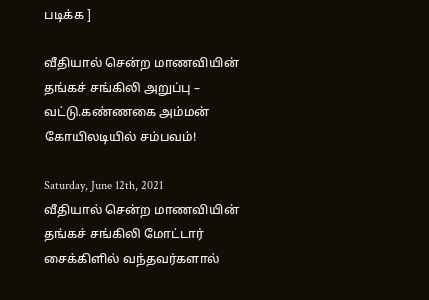படிக்க ]

வீதியால் சென்ற மாணவியின் தங்கச் சங்கிலி அறுப்பு – வட்டு.கண்ணகை அம்மன் கோயிலடியில் சம்பவம்!

Saturday, June 12th, 2021
வீதியால் சென்ற மாணவியின் தங்கச் சங்கிலி மோட்டார் சைக்கிளில் வந்தவர்களால்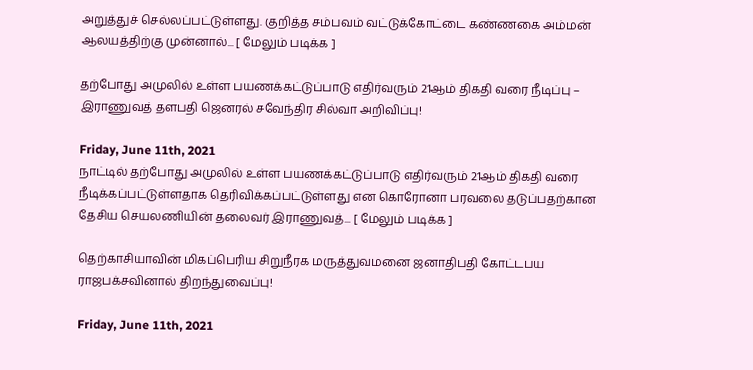அறுத்துச் செல்லப்பட்டுள்ளது. குறித்த சம்பவம் வட்டுக்கோட்டை கண்ணகை அம்மன் ஆலயத்திற்கு முன்னால்... [ மேலும் படிக்க ]

தற்போது அமுலில் உள்ள பயணக்கட்டுப்பாடு எதிர்வரும் 21ஆம் திகதி வரை நீடிப்பு – இராணுவத் தளபதி ஜெனரல் சவேந்திர சில்வா அறிவிப்பு!

Friday, June 11th, 2021
நாட்டில் தற்போது அமுலில் உள்ள பயணக்கட்டுப்பாடு எதிர்வரும் 21ஆம் திகதி வரை நீடிக்கப்பட்டுள்ளதாக தெரிவிக்கப்பட்டுள்ளது என கொரோனா பரவலை தடுப்பதற்கான தேசிய செயலணியின் தலைவர் இராணுவத்... [ மேலும் படிக்க ]

தெற்காசியாவின் மிகப்பெரிய சிறுநீரக மருத்துவமனை ஜனாதிபதி கோட்டபய ராஜபக்சவினால் திறந்துவைப்பு!

Friday, June 11th, 2021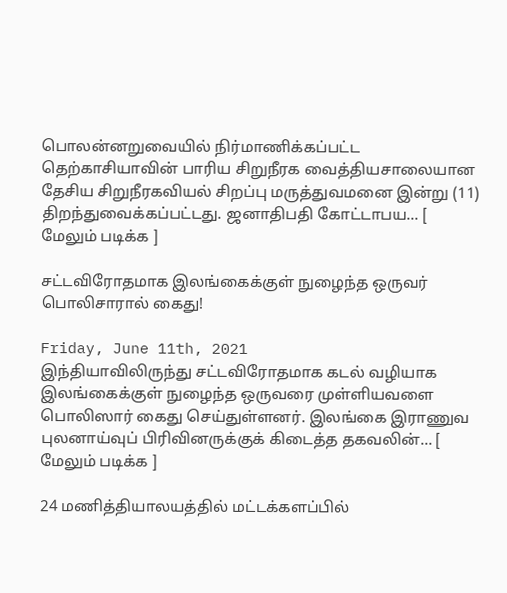பொலன்னறுவையில் நிர்மாணிக்கப்பட்ட தெற்காசியாவின் பாரிய சிறுநீரக வைத்தியசாலையான தேசிய சிறுநீரகவியல் சிறப்பு மருத்துவமனை இன்று (11)  திறந்துவைக்கப்பட்டது. ஜனாதிபதி கோட்டாபய... [ மேலும் படிக்க ]

சட்டவிரோதமாக இலங்கைக்குள் நுழைந்த ஒருவர் பொலிசாரால் கைது!

Friday, June 11th, 2021
இந்தியாவிலிருந்து சட்டவிரோதமாக கடல் வழியாக இலங்கைக்குள் நுழைந்த ஒருவரை முள்ளியவளை பொலிஸார் கைது செய்துள்ளனர். இலங்கை இராணுவ புலனாய்வுப் பிரிவினருக்குக் கிடைத்த தகவலின்... [ மேலும் படிக்க ]

24 மணித்தியாலயத்தில் மட்டக்களப்பில்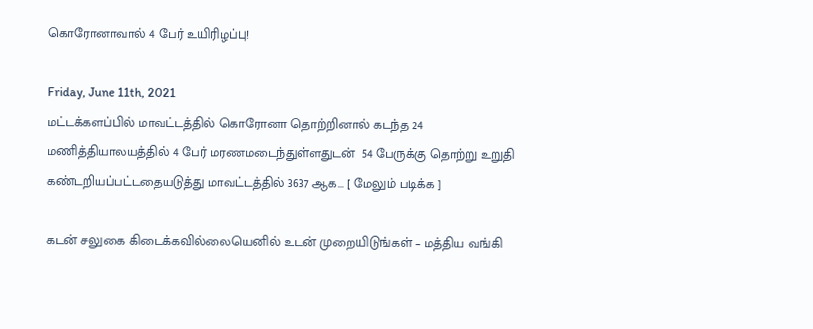கொரோனாவால் 4 பேர் உயிரிழப்பு!

Friday, June 11th, 2021
மட்டக்களப்பில் மாவட்டத்தில் கொரோனா தொற்றினால் கடந்த 24 மணித்தியாலயத்தில் 4 பேர் மரணமடைந்துள்ளதுடன்  54 பேருக்கு தொற்று உறுதி கண்டறியப்பட்டதையடுத்து மாவட்டத்தில் 3637 ஆக... [ மேலும் படிக்க ]

கடன் சலுகை கிடைக்கவில்லையெனில் உடன் முறையிடுங்கள் – மத்திய வங்கி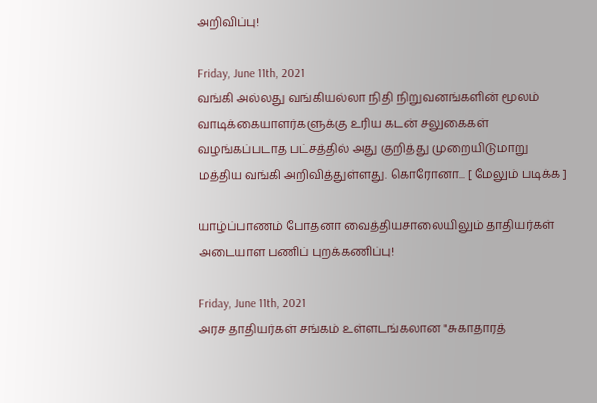அறிவிப்பு!

Friday, June 11th, 2021
வங்கி அல்லது வங்கியல்லா நிதி நிறுவனங்களின் மூலம் வாடிக்கையாளர்களுக்கு உரிய கடன் சலுகைகள் வழங்கப்படாத பட்சத்தில் அது குறித்து முறையிடுமாறு மத்திய வங்கி அறிவித்துள்ளது. கொரோனா... [ மேலும் படிக்க ]

யாழ்ப்பாணம் போதனா வைத்தியசாலையிலும் தாதியர்கள் அடையாள பணிப் புறக்கணிப்பு!

Friday, June 11th, 2021
அரச தாதியர்கள் சங்கம் உள்ளடங்கலான "சுகாதாரத்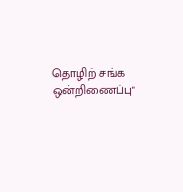தொழிற் சங்க ஒன்றிணைப்பு"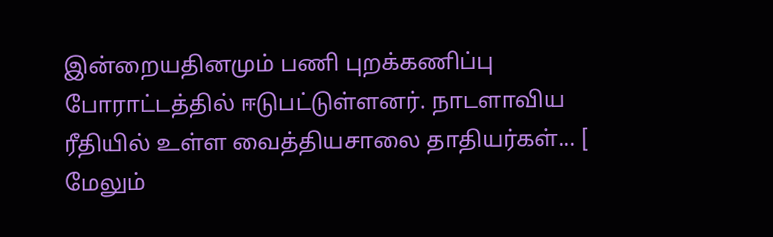இன்றையதினமும் பணி புறக்கணிப்பு போராட்டத்தில் ஈடுபட்டுள்ளனர். நாடளாவிய ரீதியில் உள்ள வைத்தியசாலை தாதியர்கள்... [ மேலும்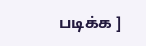படிக்க ]